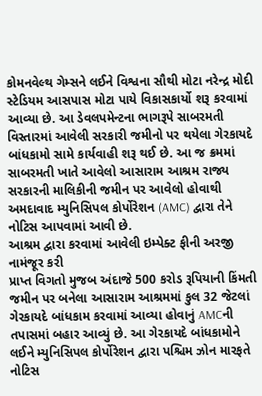કોમનવેલ્થ ગેમ્સને લઈને વિશ્વના સૌથી મોટા નરેન્દ્ર મોદી સ્ટેડિયમ આસપાસ મોટા પાયે વિકાસકાર્યો શરૂ કરવામાં આવ્યા છે. આ ડેવલપમેન્ટના ભાગરૂપે સાબરમતી વિસ્તારમાં આવેલી સરકારી જમીનો પર થયેલા ગેરકાયદે બાંધકામો સામે કાર્યવાહી શરૂ થઈ છે. આ જ ક્રમમાં સાબરમતી ખાતે આવેલો આસારામ આશ્રમ રાજ્ય સરકારની માલિકીની જમીન પર આવેલો હોવાથી અમદાવાદ મ્યુનિસિપલ કોર્પોરેશન (AMC) દ્વારા તેને નોટિસ આપવામાં આવી છે.
આશ્રમ દ્વારા કરવામાં આવેલી ઇમ્પેક્ટ ફીની અરજી નામંજૂર કરી
પ્રાપ્ત વિગતો મુજબ અંદાજે 500 કરોડ રૂપિયાની કિંમતી જમીન પર બનેલા આસારામ આશ્રમમાં કુલ 32 જેટલાં ગેરકાયદે બાંધકામ કરવામાં આવ્યા હોવાનું AMCની તપાસમાં બહાર આવ્યું છે. આ ગેરકાયદે બાંધકામોને લઈને મ્યુનિસિપલ કોર્પોરેશન દ્વારા પશ્ચિમ ઝોન મારફતે નોટિસ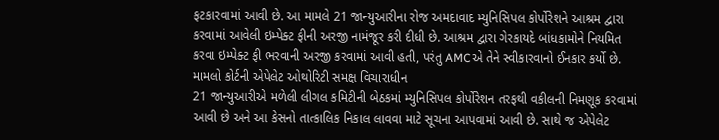ફટકારવામાં આવી છે. આ મામલે 21 જાન્યુઆરીના રોજ અમદાવાદ મ્યુનિસિપલ કોર્પોરેશને આશ્રમ દ્વારા કરવામાં આવેલી ઇમ્પેક્ટ ફીની અરજી નામંજૂર કરી દીધી છે. આશ્રમ દ્વારા ગેરકાયદે બાંધકામોને નિયમિત કરવા ઇમ્પેક્ટ ફી ભરવાની અરજી કરવામાં આવી હતી, પરંતુ AMCએ તેને સ્વીકારવાનો ઈનકાર કર્યો છે.
મામલો કોર્ટની એપેલેટ ઓથોરિટી સમક્ષ વિચારાધીન
21 જાન્યુઆરીએ મળેલી લીગલ કમિટીની બેઠકમાં મ્યુનિસિપલ કોર્પોરેશન તરફથી વકીલની નિમણૂક કરવામાં આવી છે અને આ કેસનો તાત્કાલિક નિકાલ લાવવા માટે સૂચના આપવામાં આવી છે. સાથે જ એપેલેટ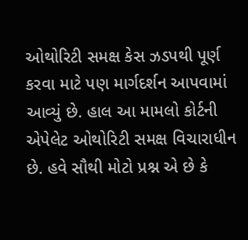ઓથોરિટી સમક્ષ કેસ ઝડપથી પૂર્ણ કરવા માટે પણ માર્ગદર્શન આપવામાં આવ્યું છે. હાલ આ મામલો કોર્ટની એપેલેટ ઓથોરિટી સમક્ષ વિચારાધીન છે. હવે સૌથી મોટો પ્રશ્ન એ છે કે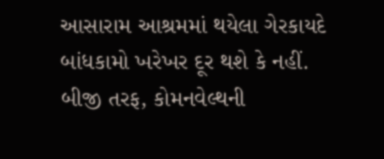આસારામ આશ્રમમાં થયેલા ગેરકાયદે બાંધકામો ખરેખર દૂર થશે કે નહીં. બીજી તરફ, કોમનવેલ્થની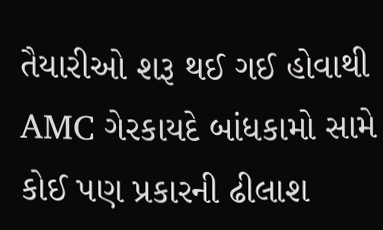તૈયારીઓ શરૂ થઈ ગઈ હોવાથી AMC ગેરકાયદે બાંધકામો સામે કોઈ પણ પ્રકારની ઢીલાશ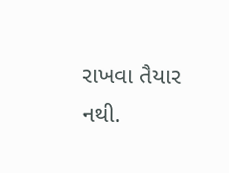રાખવા તૈયાર નથી.